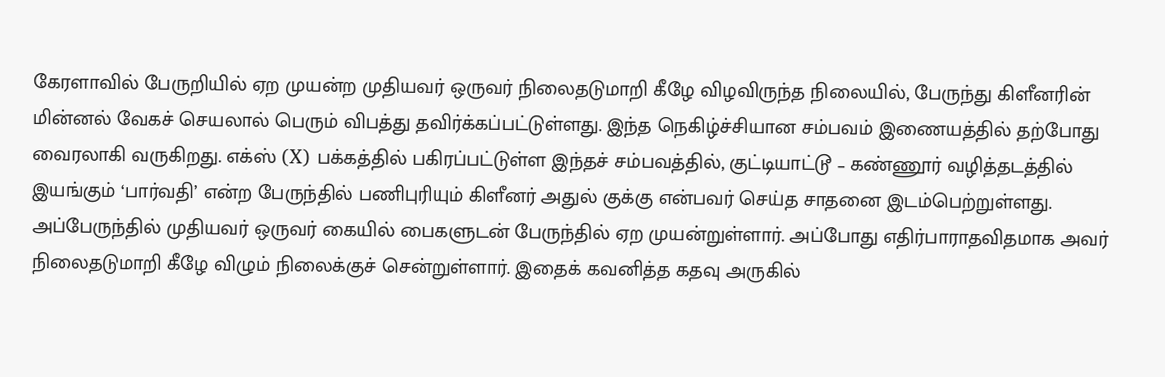கேரளாவில் பேருறியில் ஏற முயன்ற முதியவர் ஒருவர் நிலைதடுமாறி கீழே விழவிருந்த நிலையில், பேருந்து கிளீனரின் மின்னல் வேகச் செயலால் பெரும் விபத்து தவிர்க்கப்பட்டுள்ளது. இந்த நெகிழ்ச்சியான சம்பவம் இணையத்தில் தற்போது வைரலாகி வருகிறது. எக்ஸ் (X) பக்கத்தில் பகிரப்பட்டுள்ள இந்தச் சம்பவத்தில், குட்டியாட்டூ – கண்ணூர் வழித்தடத்தில் இயங்கும் ‘பார்வதி’ என்ற பேருந்தில் பணிபுரியும் கிளீனர் அதுல் குக்கு என்பவர் செய்த சாதனை இடம்பெற்றுள்ளது.
அப்பேருந்தில் முதியவர் ஒருவர் கையில் பைகளுடன் பேருந்தில் ஏற முயன்றுள்ளார். அப்போது எதிர்பாராதவிதமாக அவர் நிலைதடுமாறி கீழே விழும் நிலைக்குச் சென்றுள்ளார். இதைக் கவனித்த கதவு அருகில்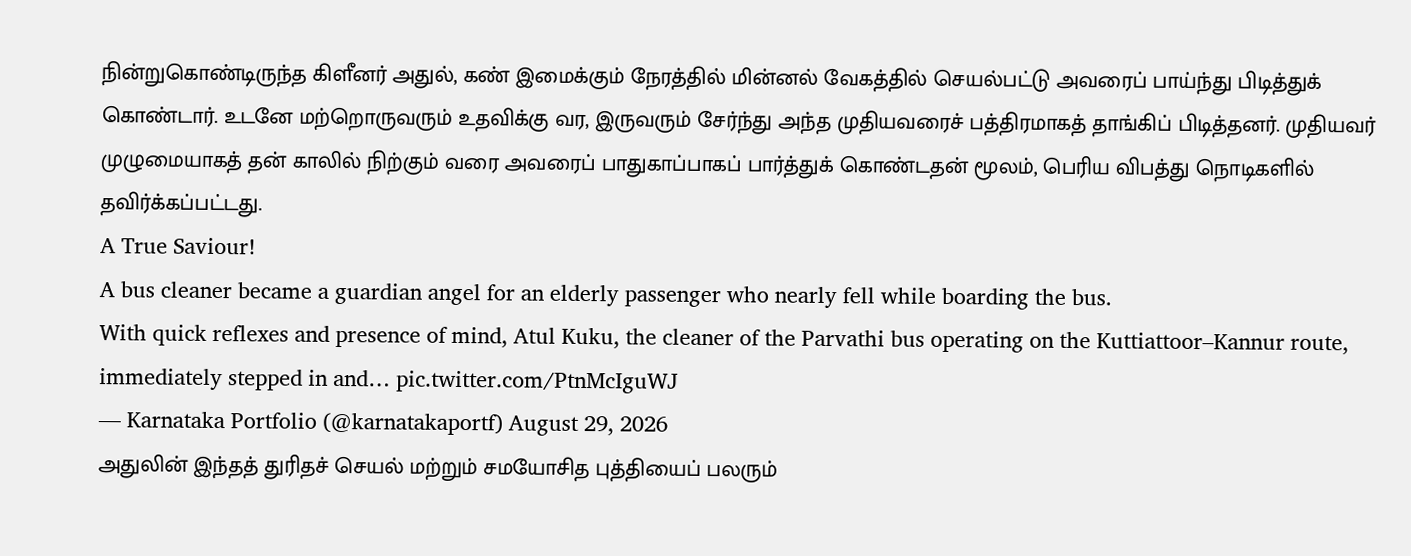நின்றுகொண்டிருந்த கிளீனர் அதுல், கண் இமைக்கும் நேரத்தில் மின்னல் வேகத்தில் செயல்பட்டு அவரைப் பாய்ந்து பிடித்துக் கொண்டார். உடனே மற்றொருவரும் உதவிக்கு வர, இருவரும் சேர்ந்து அந்த முதியவரைச் பத்திரமாகத் தாங்கிப் பிடித்தனர். முதியவர் முழுமையாகத் தன் காலில் நிற்கும் வரை அவரைப் பாதுகாப்பாகப் பார்த்துக் கொண்டதன் மூலம், பெரிய விபத்து நொடிகளில் தவிர்க்கப்பட்டது.
A True Saviour!
A bus cleaner became a guardian angel for an elderly passenger who nearly fell while boarding the bus.
With quick reflexes and presence of mind, Atul Kuku, the cleaner of the Parvathi bus operating on the Kuttiattoor–Kannur route, immediately stepped in and… pic.twitter.com/PtnMcIguWJ
— Karnataka Portfolio (@karnatakaportf) August 29, 2026
அதுலின் இந்தத் துரிதச் செயல் மற்றும் சமயோசித புத்தியைப் பலரும்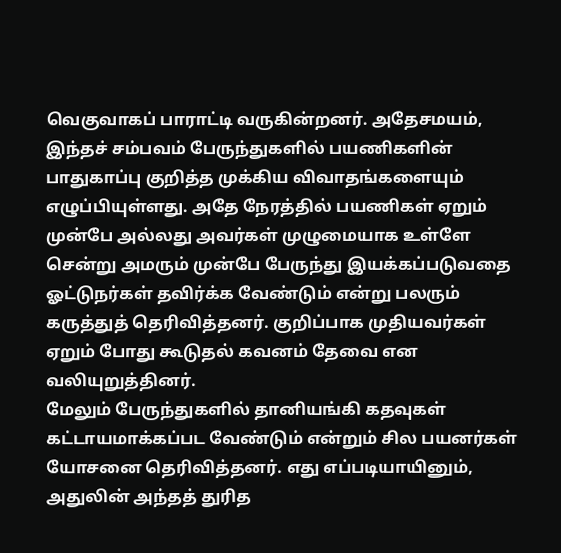வெகுவாகப் பாராட்டி வருகின்றனர். அதேசமயம், இந்தச் சம்பவம் பேருந்துகளில் பயணிகளின் பாதுகாப்பு குறித்த முக்கிய விவாதங்களையும் எழுப்பியுள்ளது. அதே நேரத்தில் பயணிகள் ஏறும் முன்பே அல்லது அவர்கள் முழுமையாக உள்ளே சென்று அமரும் முன்பே பேருந்து இயக்கப்படுவதை ஓட்டுநர்கள் தவிர்க்க வேண்டும் என்று பலரும் கருத்துத் தெரிவித்தனர். குறிப்பாக முதியவர்கள் ஏறும் போது கூடுதல் கவனம் தேவை என வலியுறுத்தினர்.
மேலும் பேருந்துகளில் தானியங்கி கதவுகள் கட்டாயமாக்கப்பட வேண்டும் என்றும் சில பயனர்கள் யோசனை தெரிவித்தனர். எது எப்படியாயினும், அதுலின் அந்தத் துரித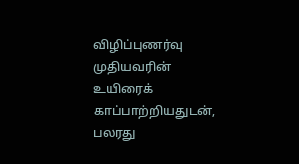விழிப்புணர்வு முதியவரின் உயிரைக் காப்பாற்றியதுடன், பலரது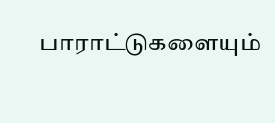பாராட்டுகளையும்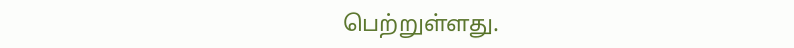பெற்றுள்ளது.